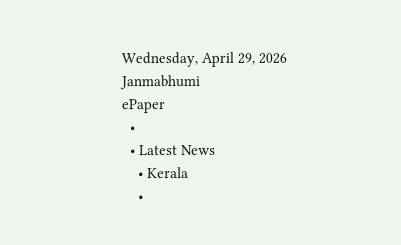Wednesday, April 29, 2026
Janmabhumi
ePaper
  •
  • Latest News
    • Kerala
    •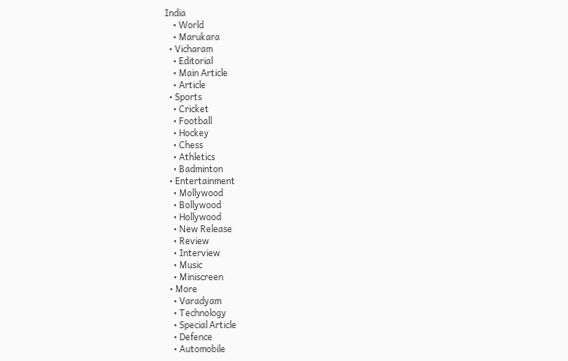India
    • World
    • Marukara
  • Vicharam
    • Editorial
    • Main Article
    • Article
  • Sports
    • Cricket
    • Football
    • Hockey
    • Chess
    • Athletics
    • Badminton
  • Entertainment
    • Mollywood
    • Bollywood
    • Hollywood
    • New Release
    • Review
    • Interview
    • Music
    • Miniscreen
  • More
    • Varadyam
    • Technology
    • Special Article
    • Defence
    • Automobile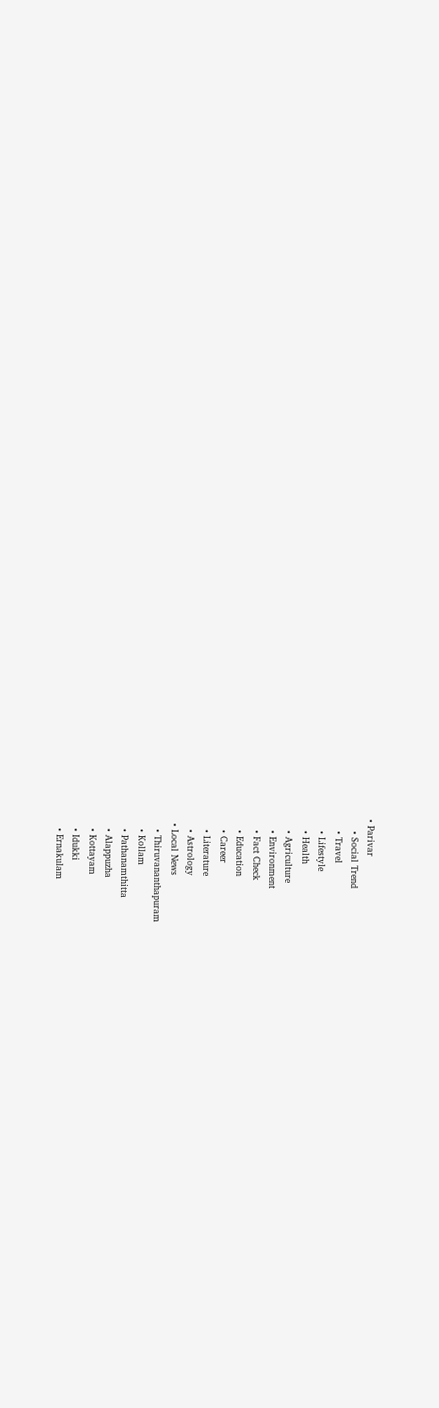• Parivar
    • Social Trend
    • Travel
    • Lifestyle
    • Health
    • Agriculture
    • Environment
    • Fact Check
    • Education
    • Career
    • Literature
    • Astrology
  • Local News
    • Thiruvananthapuram
    • Kollam
    • Pathanamthitta
    • Alappuzha
    • Kottayam
    • Idukki
    • Ernakulam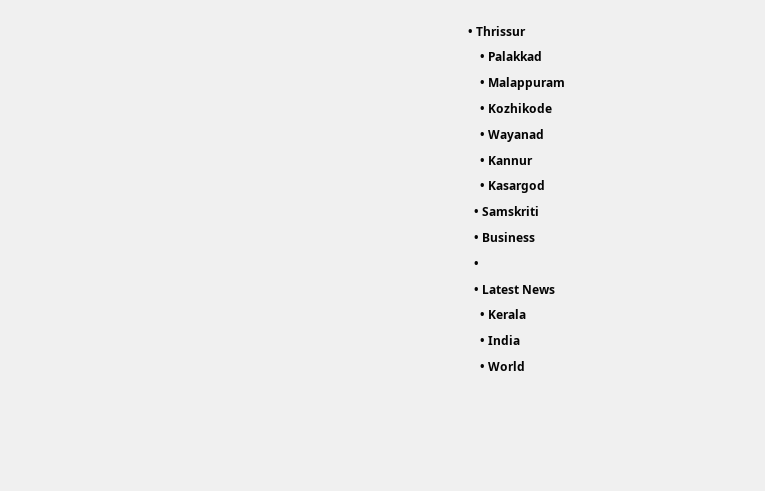• Thrissur
    • Palakkad
    • Malappuram
    • Kozhikode
    • Wayanad
    • Kannur
    • Kasargod
  • Samskriti
  • Business
  •
  • Latest News
    • Kerala
    • India
    • World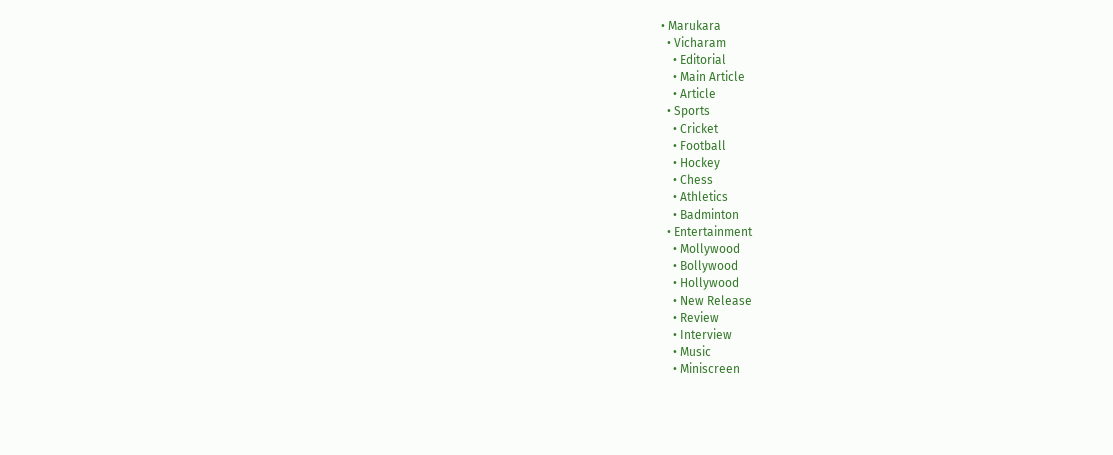• Marukara
  • Vicharam
    • Editorial
    • Main Article
    • Article
  • Sports
    • Cricket
    • Football
    • Hockey
    • Chess
    • Athletics
    • Badminton
  • Entertainment
    • Mollywood
    • Bollywood
    • Hollywood
    • New Release
    • Review
    • Interview
    • Music
    • Miniscreen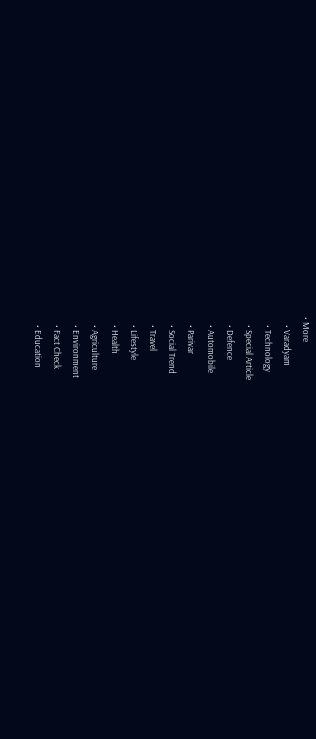• More
    • Varadyam
    • Technology
    • Special Article
    • Defence
    • Automobile
    • Parivar
    • Social Trend
    • Travel
    • Lifestyle
    • Health
    • Agriculture
    • Environment
    • Fact Check
    • Education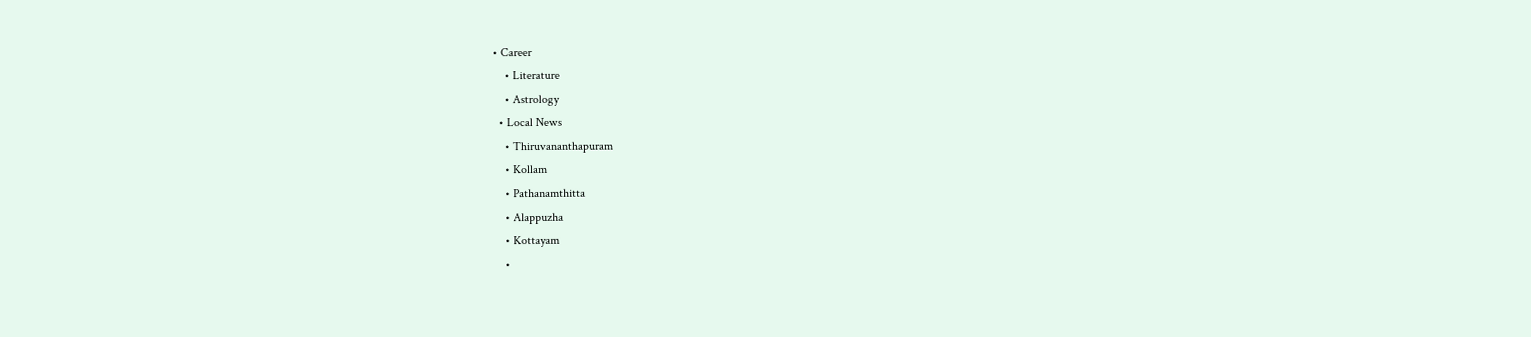• Career
    • Literature
    • Astrology
  • Local News
    • Thiruvananthapuram
    • Kollam
    • Pathanamthitta
    • Alappuzha
    • Kottayam
    •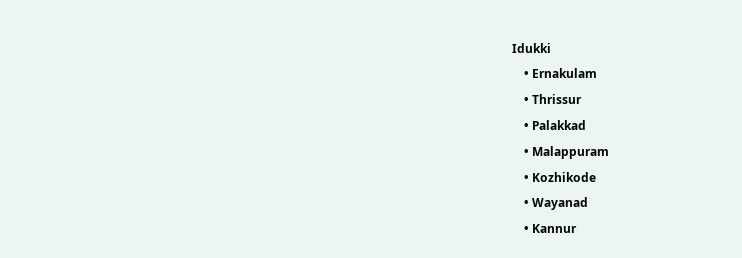Idukki
    • Ernakulam
    • Thrissur
    • Palakkad
    • Malappuram
    • Kozhikode
    • Wayanad
    • Kannur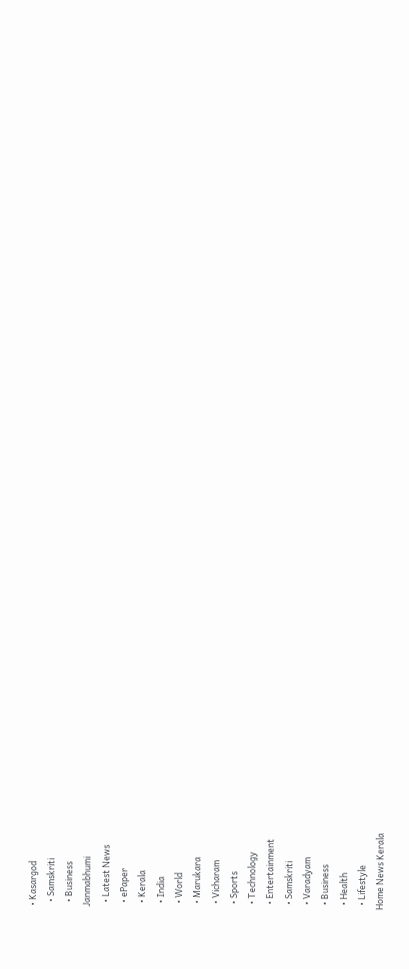• Kasargod
  • Samskriti
  • Business
Janmabhumi
  • Latest News
  • ePaper
  • Kerala
  • India
  • World
  • Marukara
  • Vicharam
  • Sports
  • Technology
  • Entertainment
  • Samskriti
  • Varadyam
  • Business
  • Health
  • Lifestyle
Home News Kerala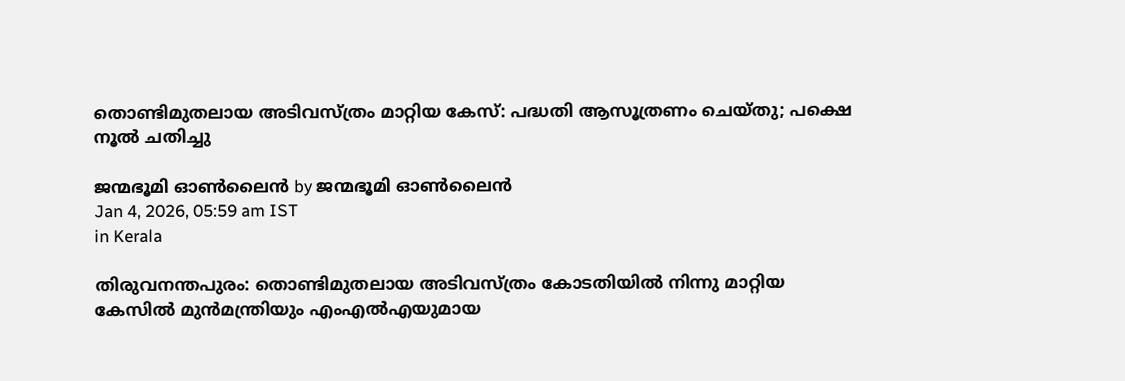തൊണ്ടിമുതലായ അടിവസ്ത്രം മാറ്റിയ കേസ്: പദ്ധതി ആസൂത്രണം ചെയ്തു; പക്ഷെ നൂല്‍ ചതിച്ചു

ജന്മഭൂമി ഓണ്‍ലൈന്‍ by ജന്മഭൂമി ഓണ്‍ലൈന്‍
Jan 4, 2026, 05:59 am IST
in Kerala

തിരുവനന്തപുരം: തൊണ്ടിമുതലായ അടിവസ്ത്രം കോടതിയില്‍ നിന്നു മാറ്റിയ കേസില്‍ മുന്‍മന്ത്രിയും എംഎല്‍എയുമായ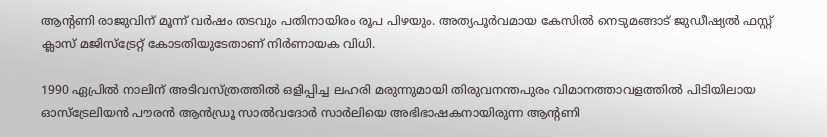ആന്റണി രാജുവിന് മൂന്ന് വര്‍ഷം തടവും പതിനായിരം രൂപ പിഴയും. അത്യപൂര്‍വമായ കേസില്‍ നെടുമങ്ങാട് ജുഡീഷ്യല്‍ ഫസ്റ്റ് ക്ലാസ് മജിസ്‌ട്രേറ്റ് കോടതിയുടേതാണ് നിര്‍ണായക വിധി.

1990 ഏപ്രില്‍ നാലിന് അടിവസ്ത്രത്തില്‍ ഒളിപ്പിച്ച ലഹരി മരുന്നുമായി തിരുവനന്തപുരം വിമാനത്താവളത്തില്‍ പിടിയിലായ ഓസ്‌ട്രേലിയന്‍ പൗരന്‍ ആന്‍ഡ്രൂ സാല്‍വദോര്‍ സാര്‍ലിയെ അഭിഭാഷകനായിരുന്ന ആന്റണി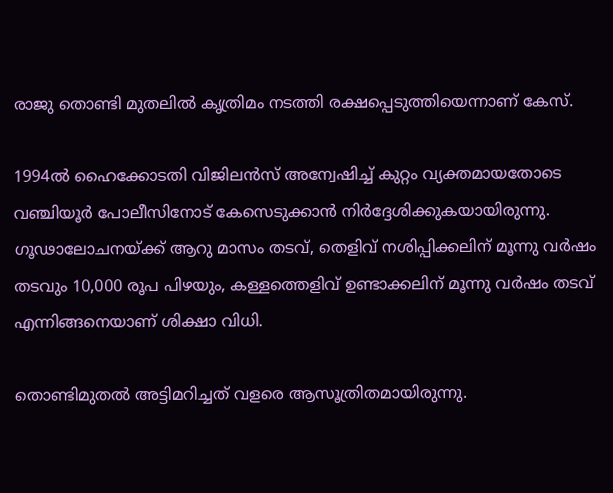രാജു തൊണ്ടി മുതലില്‍ കൃത്രിമം നടത്തി രക്ഷപ്പെടുത്തിയെന്നാണ് കേസ്.

1994ല്‍ ഹൈക്കോടതി വിജിലന്‍സ് അന്വേഷിച്ച് കുറ്റം വ്യക്തമായതോടെ വഞ്ചിയൂര്‍ പോലീസിനോട് കേസെടുക്കാന്‍ നിര്‍ദ്ദേശിക്കുകയായിരുന്നു. ഗൂഢാലോചനയ്‌ക്ക് ആറു മാസം തടവ്, തെളിവ് നശിപ്പിക്കലിന് മൂന്നു വര്‍ഷം തടവും 10,000 രൂപ പിഴയും, കള്ളത്തെളിവ് ഉണ്ടാക്കലിന് മൂന്നു വര്‍ഷം തടവ് എന്നിങ്ങനെയാണ് ശിക്ഷാ വിധി.

തൊണ്ടിമുതല്‍ അട്ടിമറിച്ചത് വളരെ ആസൂത്രിതമായിരുന്നു.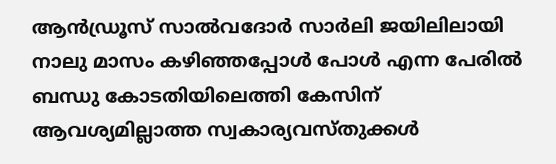ആന്‍ഡ്രൂസ് സാല്‍വദോര്‍ സാര്‍ലി ജയിലിലായി നാലു മാസം കഴിഞ്ഞപ്പോള്‍ പോള്‍ എന്ന പേരില്‍ ബന്ധു കോടതിയിലെത്തി കേസിന് ആവശ്യമില്ലാത്ത സ്വകാര്യവസ്തുക്കള്‍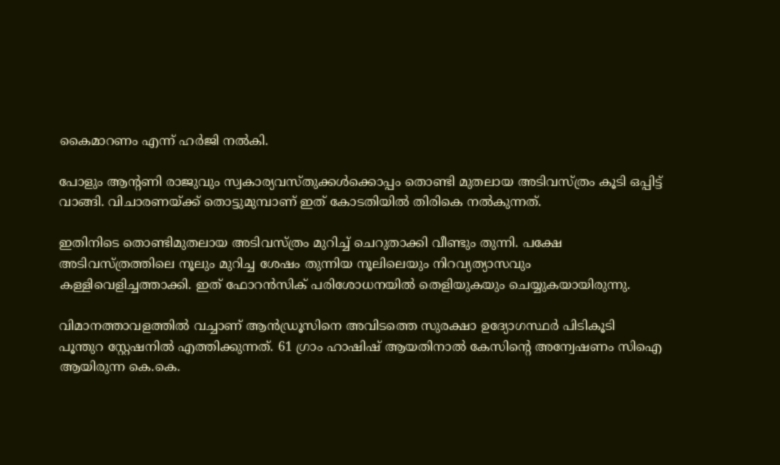കൈമാറണം എന്ന് ഹര്‍ജി നല്‍കി.

പോളും ആന്റണി രാജുവും സ്വകാര്യവസ്തുക്കള്‍ക്കൊപ്പം തൊണ്ടി മുതലായ അടിവസ്ത്രം കൂടി ഒപ്പിട്ട് വാങ്ങി. വിചാരണയ്‌ക്ക് തൊട്ടുമുമ്പാണ് ഇത് കോടതിയില്‍ തിരികെ നല്‍കുന്നത്.

ഇതിനിടെ തൊണ്ടിമുതലായ അടിവസ്ത്രം മുറിച്ച് ചെറുതാക്കി വീണ്ടും തുന്നി. പക്ഷേ അടിവസ്ത്രത്തിലെ നൂലും മുറിച്ച ശേഷം തുന്നിയ നൂലിലെയും നിറവ്യത്യാസവും കള്ളിവെളിച്ചത്താക്കി. ഇത് ഫോറന്‍സിക് പരിശോധനയില്‍ തെളിയുകയും ചെയ്യുകയായിരുന്നു.

വിമാനത്താവളത്തില്‍ വച്ചാണ് ആന്‍ഡ്രൂസിനെ അവിടത്തെ സുരക്ഷാ ഉദ്യോഗസ്ഥര്‍ പിടികൂടി പൂന്തുറ സ്റ്റേഷനില്‍ എത്തിക്കുന്നത്. 61 ഗ്രാം ഹാഷിഷ് ആയതിനാല്‍ കേസിന്റെ അന്വേഷണം സിഐ ആയിരുന്ന കെ.കെ.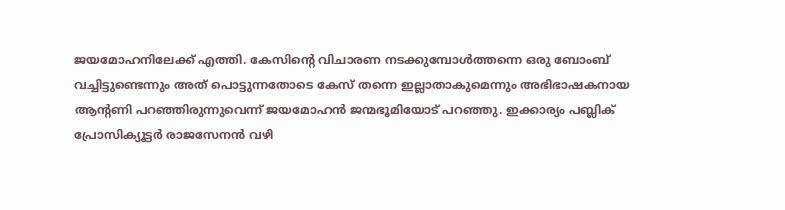ജയമോഹനിലേക്ക് എത്തി. കേസിന്റെ വിചാരണ നടക്കുമ്പോള്‍ത്തന്നെ ഒരു ബോംബ് വച്ചിട്ടുണ്ടെന്നും അത് പൊട്ടുന്നതോടെ കേസ് തന്നെ ഇല്ലാതാകുമെന്നും അഭിഭാഷകനായ ആന്റണി പറഞ്ഞിരുന്നുവെന്ന് ജയമോഹന്‍ ജന്മഭൂമിയോട് പറഞ്ഞു. ഇക്കാര്യം പബ്ലിക് പ്രോസിക്യൂട്ടര്‍ രാജസേനന്‍ വഴി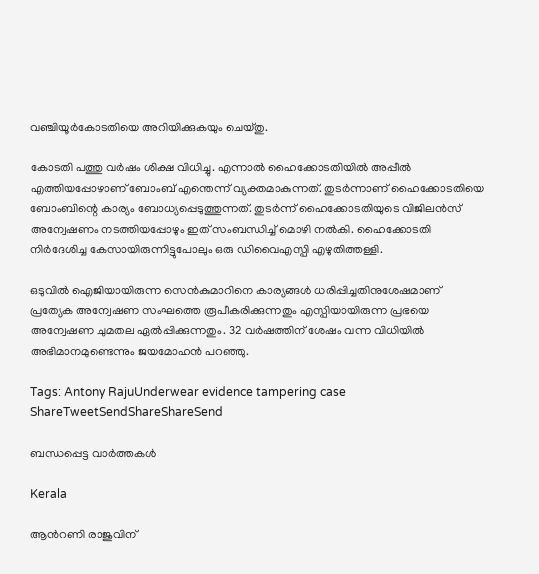വഞ്ചിയൂര്‍കോടതിയെ അറിയിക്കുകയും ചെയ്തു.

കോടതി പത്തു വര്‍ഷം ശിക്ഷ വിധിച്ചു. എന്നാല്‍ ഹൈക്കോടതിയില്‍ അപ്പീല്‍ എത്തിയപ്പോഴാണ് ബോംബ് എന്തെന്ന് വ്യക്തമാകുന്നത്. തുടര്‍ന്നാണ് ഹൈക്കോടതിയെ ബോംബിന്റെ കാര്യം ബോധ്യപ്പെടുത്തുന്നത്. തുടര്‍ന്ന് ഹൈക്കോടതിയുടെ വിജിലന്‍സ് അന്വേഷണം നടത്തിയപ്പോഴും ഇത് സംബന്ധിച്ച് മൊഴി നല്‍കി. ഹൈക്കോടതി നിര്‍ദേശിച്ച കേസായിരുന്നിട്ടുപോലും ഒരു ഡിവൈഎസ്പി എഴുതിത്തള്ളി.

ഒടുവില്‍ ഐജിയായിരുന്ന സെന്‍കുമാറിനെ കാര്യങ്ങള്‍ ധരിപ്പിച്ചതിനുശേഷമാണ് പ്രത്യേക അന്വേഷണ സംഘത്തെ രൂപീകരിക്കുന്നതും എസ്പിയായിരുന്ന പ്രഭയെ അന്വേഷണ ചുമതല ഏല്‍പ്പിക്കുന്നതും. 32 വര്‍ഷത്തിന് ശേഷം വന്ന വിധിയില്‍ അഭിമാനമുണ്ടെന്നും ജയമോഹന്‍ പറഞ്ഞു.

Tags: Antony RajuUnderwear evidence tampering case
ShareTweetSendShareShareSend

ബന്ധപ്പെട്ട വാര്‍ത്തകള്‍

Kerala

ആന്‍റണി രാജുവിന്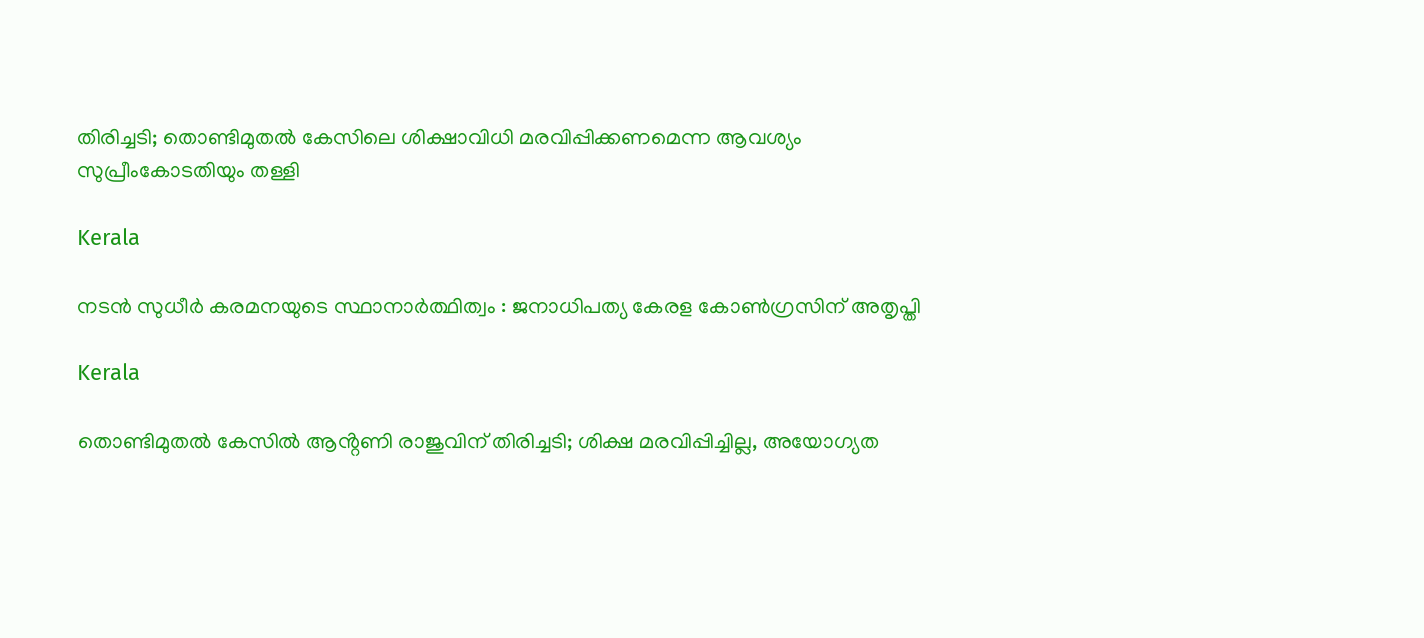തിരിച്ചടി; തൊണ്ടിമുതൽ കേസിലെ ശിക്ഷാവിധി മരവിപ്പിക്കണമെന്ന ആവശ്യം സുപ്രീംകോടതിയും തള്ളി

Kerala

നടന്‍ സുധീര്‍ കരമനയുടെ സ്ഥാനാര്‍ത്ഥിത്വം : ജനാധിപത്യ കേരള കോണ്‍ഗ്രസിന് അതൃപ്തി

Kerala

തൊണ്ടിമുതൽ കേസിൽ ആൻ്റണി രാജുവിന് തിരിച്ചടി; ശിക്ഷ മരവിപ്പിച്ചില്ല, അയോഗ്യത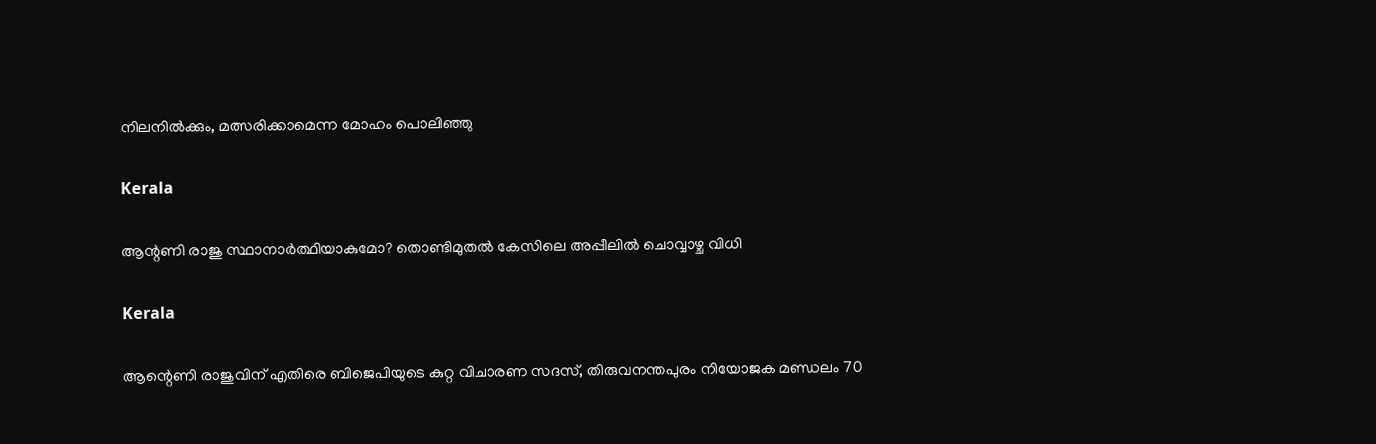നിലനിൽക്കും, മത്സരിക്കാമെന്ന മോഹം പൊലിഞ്ഞു

Kerala

ആന്റണി രാജു സ്ഥാനാര്‍ത്ഥിയാകുമോ? തൊണ്ടിമുതല്‍ കേസിലെ അപ്പീലില്‍ ചൊവ്വാഴ്ച വിധി

Kerala

ആന്റെണി രാജുവിന് എതിരെ ബിജെപിയുടെ കുറ്റ വിചാരണ സദസ്, തിരുവനന്തപുരം നിയോജക മണ്ഡലം 70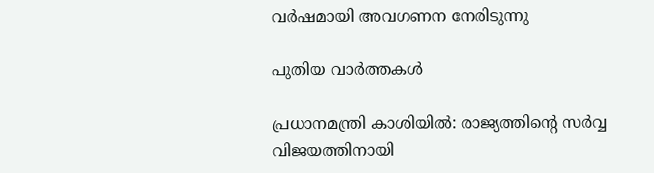വര്‍ഷമായി അവഗണന നേരിടുന്നു

പുതിയ വാര്‍ത്തകള്‍

പ്രധാനമന്ത്രി കാശിയിൽ: രാജ്യത്തിന്റെ സർവ്വ വിജയത്തിനായി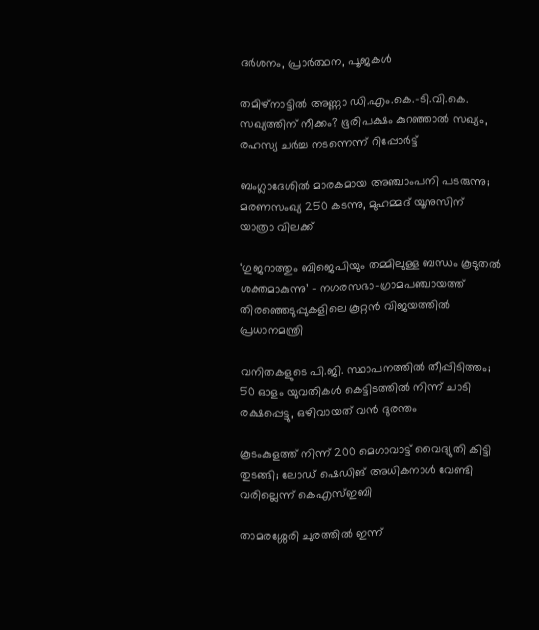ദർശനം, പ്രാർത്ഥന, പൂജകൾ

തമിഴ്‌നാട്ടിൽ അണ്ണാ ഡി.എം.കെ.-ടി.വി.കെ. സഖ്യത്തിന് നീക്കം? ഭൂരിപക്ഷം കുറഞ്ഞാൽ സഖ്യം, രഹസ്യ ചർച്ച നടന്നെന്ന് റിപ്പോർട്ട്

ബംഗ്ലാദേശില്‍ മാരകമായ അഞ്ചാംപനി പടരുന്നു; മരണസംഖ്യ 250 കടന്നു, മുഹമ്മദ് യൂനുസിന് യാത്രാ വിലക്ക്

‘ഗുജറാത്തും ബിജെപിയും തമ്മിലുള്ള ബന്ധം കൂടുതൽ ശക്തമാകുന്നു’ – നഗരസഭാ-ഗ്രാമപഞ്ചായത്ത് തിരഞ്ഞെടുപ്പുകളിലെ കൂറ്റൻ വിജയത്തിൽ പ്രധാനമന്ത്രി

വനിതകളുടെ പി.ജി. സ്ഥാപനത്തിൽ തീപ്പിടിത്തം; 50 ഓളം യുവതികൾ കെട്ടിടത്തിൽ നിന്ന് ചാടി രക്ഷപ്പെട്ടു, ഒഴിവായത് വന്‍ ദുരന്തം

കൂടംകുളത്ത് നിന്ന് 200 മെഗാവാട്ട് വൈദ്യുതി കിട്ടി തുടങ്ങി; ലോഡ് ഷെഡിങ് അധികനാള്‍ വേണ്ടി വരില്ലെന്ന് കെഎസ്ഇബി

താമരശ്ശേരി ചുരത്തിൽ ഇന്ന്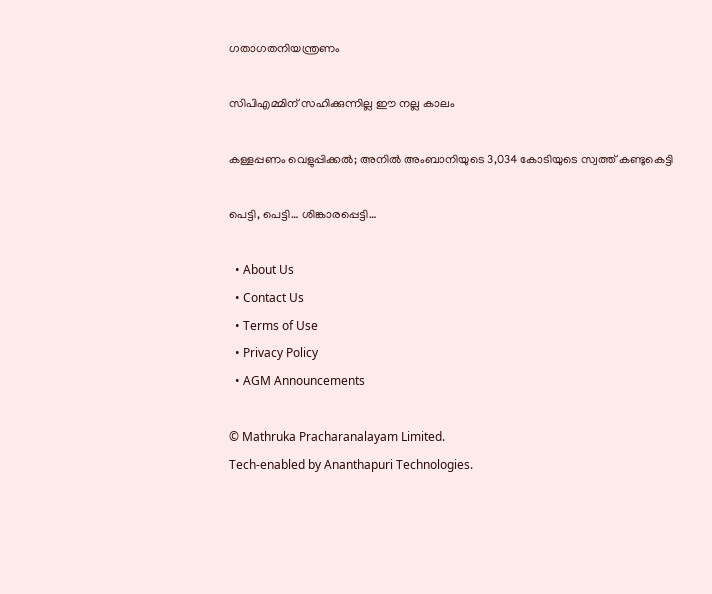ഗതാഗതനിയന്ത്രണം

സിപിഎമ്മിന് സഹിക്കുന്നില്ല ഈ നല്ല കാലം

കള്ളപ്പണം വെളുപ്പിക്കല്‍; അനില്‍ അംബാനിയുടെ 3,034 കോടിയുടെ സ്വത്ത് കണ്ടുകെട്ടി

പെട്ടി, പെട്ടി… ശിങ്കാരപ്പെട്ടി…

  • About Us
  • Contact Us
  • Terms of Use
  • Privacy Policy
  • AGM Announcements

© Mathruka Pracharanalayam Limited.
Tech-enabled by Ananthapuri Technologies.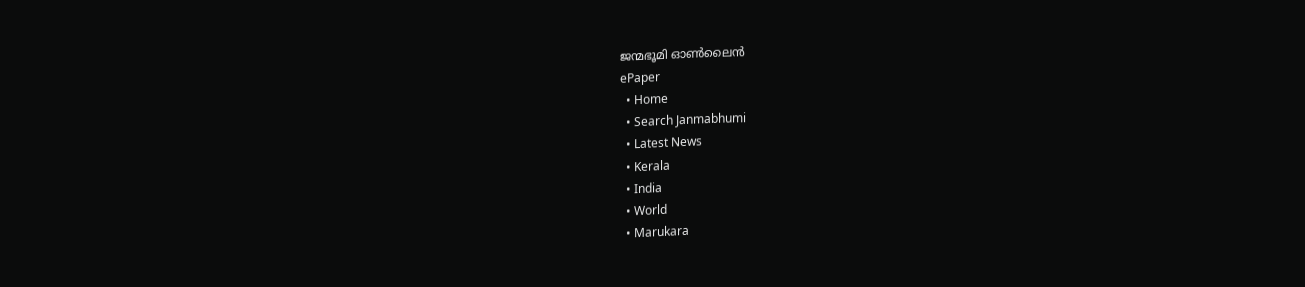ജന്മഭൂമി ഓണ്‍ലൈന്‍
ePaper
  • Home
  • Search Janmabhumi
  • Latest News
  • Kerala
  • India
  • World
  • Marukara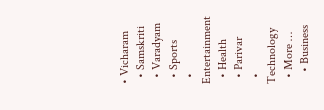• Vicharam
  • Samskriti
  • Varadyam
  • Sports
  • Entertainment
  • Health
  • Parivar
  • Technology
  • More …
    • Business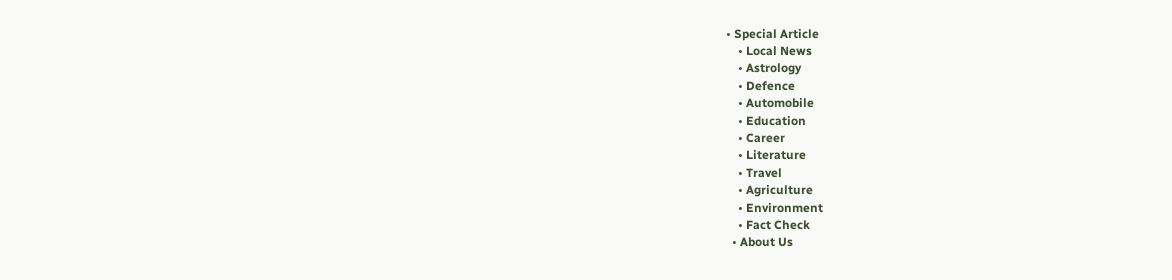• Special Article
    • Local News
    • Astrology
    • Defence
    • Automobile
    • Education
    • Career
    • Literature
    • Travel
    • Agriculture
    • Environment
    • Fact Check
  • About Us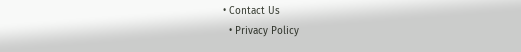• Contact Us
  • Privacy Policy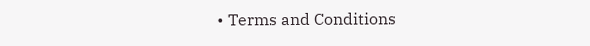• Terms and Conditions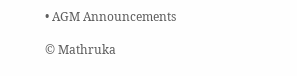• AGM Announcements

© Mathruka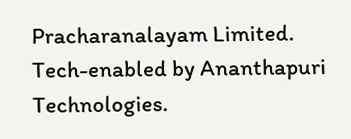Pracharanalayam Limited.
Tech-enabled by Ananthapuri Technologies.